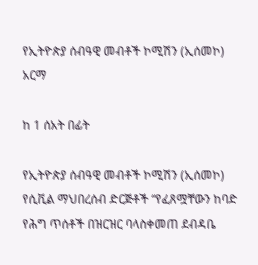የኢትዮጵያ ሰብዓዊ መብቶች ኮሚሽን (ኢሰመኮ) አርማ

ከ 1 ሰአት በፊት

የኢትዮጵያ ሰብዓዊ መብቶች ኮሚሽን (ኢሰመኮ) የሲቪል ማህበረሰብ ድርጅቶች “የፈጸሟቸውን ከባድ የሕግ ጥሰቶች በዝርዝር ባላስቀመጠ ደብዳቤ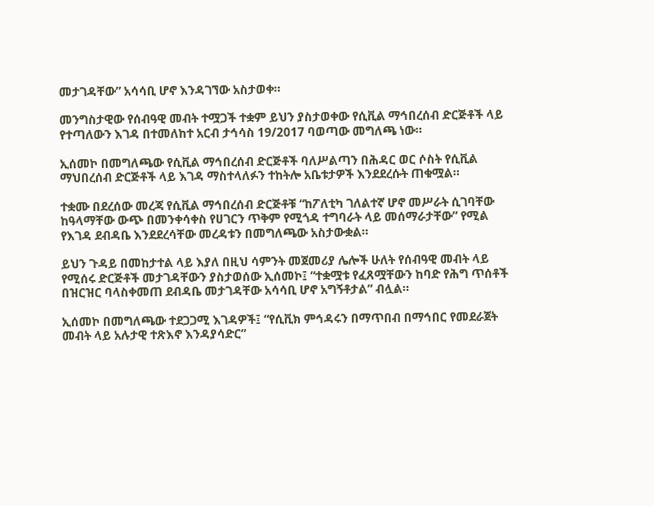መታገዳቸው” አሳሳቢ ሆኖ እንዳገኘው አስታወቀ።

መንግስታዊው የሰብዓዊ መብት ተሟጋች ተቋም ይህን ያስታወቀው የሲቪል ማኅበረሰብ ድርጅቶች ላይ የተጣለውን እገዳ በተመለከተ አርብ ታኅሳስ 19/2017 ባወጣው መግለጫ ነው።

ኢሰመኮ በመግለጫው የሲቪል ማኅበረሰብ ድርጅቶች ባለሥልጣን በሕዳር ወር ሶስት የሲቪል ማህበረሰብ ድርጅቶች ላይ እገዳ ማስተላለፉን ተከትሎ አቤቱታዎች እንደደረሱት ጠቁሟል።

ተቋሙ በደረሰው መረጃ የሲቪል ማኅበረሰብ ድርጅቶቹ “ከፖለቲካ ገለልተኛ ሆኖ መሥራት ሲገባቸው ከዓላማቸው ውጭ በመንቀሳቀስ የሀገርን ጥቅም የሚጎዳ ተግባራት ላይ መሰማራታቸው” የሚል የእገዳ ደብዳቤ እንደደረሳቸው መረዳቱን በመግለጫው አስታውቋል።

ይህን ጉዳይ በመከታተል ላይ እያለ በዚህ ሳምንት መጀመሪያ ሌሎች ሁለት የሰብዓዊ መብት ላይ የሚሰሩ ድርጅቶች መታገዳቸውን ያስታወሰው ኢሰመኮ፤ “ተቋሟቱ የፈጸሟቸውን ከባድ የሕግ ጥሰቶች በዝርዝር ባላስቀመጠ ደብዳቤ መታገዳቸው አሳሳቢ ሆኖ አግኝቶታል” ብሏል።

ኢሰመኮ በመግለጫው ተደጋጋሚ እገዳዎች፤ “የሲቪክ ምኅዳሩን በማጥበብ በማኅበር የመደራጀት መብት ላይ አሉታዊ ተጽእኖ እንዳያሳድር”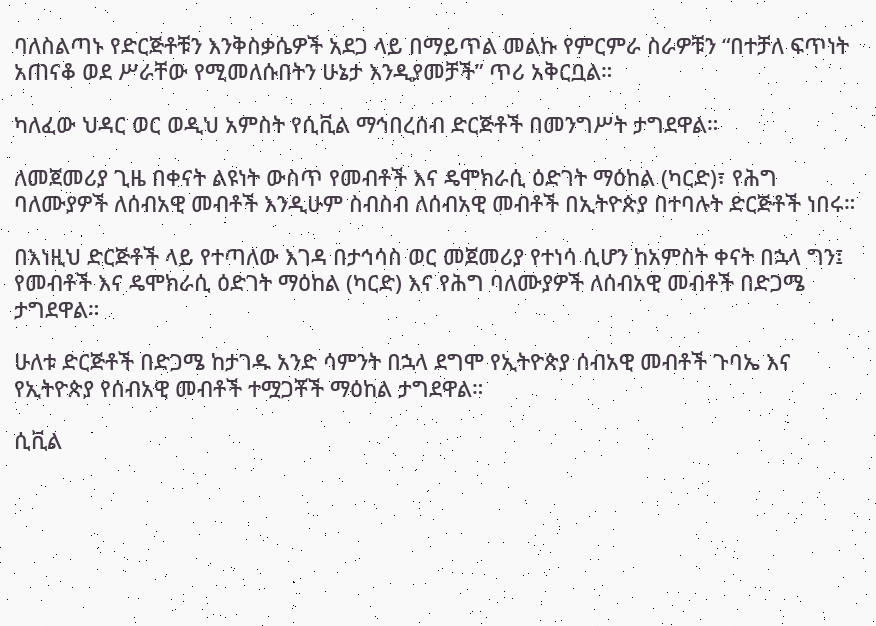ባለስልጣኑ የድርጅቶቹን እንቅስቃሴዎች አደጋ ላይ በማይጥል መልኩ የምርምራ ስራዎቹን “በተቻለ ፍጥነት አጠናቆ ወደ ሥራቸው የሚመለሱበትን ሁኔታ እንዲያመቻች” ጥሪ አቅርቧል።

ካለፈው ህዳር ወር ወዲህ አምስት የሲቪል ማኅበረሰብ ድርጅቶች በመንግሥት ታግደዋል።

ለመጀመሪያ ጊዜ በቀናት ልዩነት ውስጥ የመብቶች እና ዴሞክራሲ ዕድገት ማዕከል (ካርድ)፣ የሕግ ባለሙያዎች ለሰብአዊ መብቶች እንዲሁም ስብስብ ለሰብአዊ መብቶች በኢትዮጵያ በተባሉት ድርጅቶች ነበሩ።

በእነዚህ ድርጅቶች ላይ የተጣለው እገዳ በታኅሳስ ወር መጀመሪያ የተነሳ ሲሆን ከአምስት ቀናት በኋላ ግን፤ የመብቶች እና ዴሞክራሲ ዕድገት ማዕከል (ካርድ) እና የሕግ ባለሙያዎች ለሰብአዊ መብቶች በድጋሜ ታግደዋል።

ሁለቱ ድርጅቶች በድጋሜ ከታገዱ አንድ ሳምንት በኋላ ደግሞ የኢትዮጵያ ሰብአዊ መብቶች ጉባኤ እና የኢትዮጵያ የሰብአዊ መብቶች ተሟጋቾች ማዕከል ታግደዋል።

ሲቪል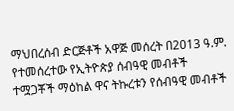ማህበረሰብ ድርጅቶች አዋጅ መሰረት በ2013 ዓ.ም. የተመሰረተው የኢትዮጵያ ሰብዓዊ መብቶች ተሟጋቾች ማዕከል ዋና ትኩረቱን የሰብዓዊ መብቶች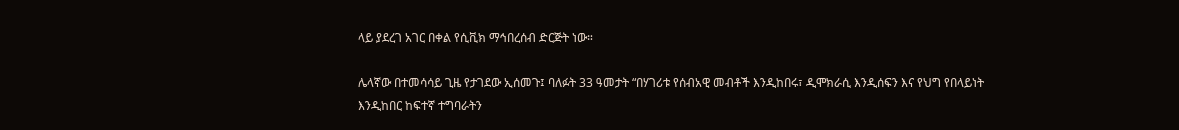ላይ ያደረገ አገር በቀል የሲቪክ ማኅበረሰብ ድርጅት ነው።

ሌላኛው በተመሳሳይ ጊዜ የታገደው ኢሰመጉ፤ ባለፉት 33 ዓመታት “በሃገሪቱ የሰብአዊ መብቶች እንዲከበሩ፣ ዲሞክራሲ እንዲሰፍን እና የህግ የበላይነት እንዲከበር ከፍተኛ ተግባራትን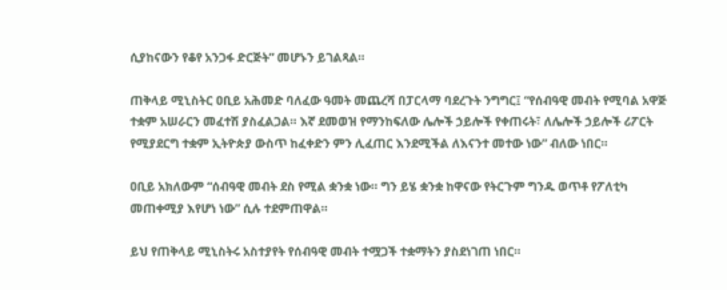ሲያከናውን የቆየ አንጋፋ ድርጅት” መሆኑን ይገልጻል።

ጠቅላይ ሚኒስትር ዐቢይ አሕመድ ባለፈው ዓመት መጨረሻ በፓርላማ ባደረጉት ንግግር፤ “የሰብዓዊ መብት የሚባል አዋጅ ተቋም አሠራርን መፈተሽ ያስፈልጋል። እኛ ደመወዝ የማንከፍለው ሌሎች ኃይሎች የቀጠሩት፣ ለሌሎች ኃይሎች ሪፖርት የሚያደርግ ተቋም ኢትዮጵያ ውስጥ ከፈቀድን ምን ሊፈጠር እንደሚችል ለእናንተ መተው ነው” ብለው ነበር።

ዐቢይ አክለውም “ሰብዓዊ መብት ደስ የሚል ቋንቋ ነው። ግን ይሄ ቋንቋ ከዋናው የትርጉም ግንዱ ወጥቶ የፖለቲካ መጠቀሚያ እየሆነ ነው” ሲሉ ተደምጠዋል።

ይህ የጠቅላይ ሚኒስትሩ አስተያየት የሰብዓዊ መብት ተሟጋች ተቋማትን ያስደነገጠ ነበር።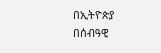በኢትዮጵያ በሰብዓዊ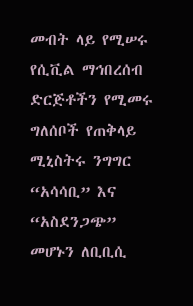መብት ላይ የሚሠሩ የሲቪል ማኅበረሰብ ድርጅቶችን የሚመሩ ግለሰቦች የጠቅላይ ሚኒስትሩ ንግግር “አሳሳቢ” እና “አስደንጋጭ” መሆኑን ለቢቢሲ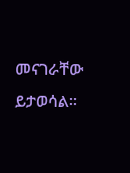መናገራቸው ይታወሳል።